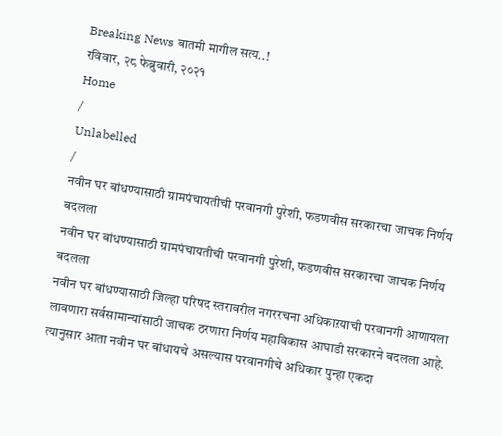Breaking News बातमी मागील सत्य..!
रविवार, २८ फेब्रुवारी, २०२१
Home
/
Unlabelled
/
नवीन घर बांधण्यासाठी ग्रामपंचायतीची परवानगी पुरेशी, फडणवीस सरकारचा जाचक निर्णय बदलला
नवीन घर बांधण्यासाठी ग्रामपंचायतीची परवानगी पुरेशी, फडणवीस सरकारचा जाचक निर्णय बदलला
नवीन घर बांधण्यासाठी जिल्हा परिषद स्तरावरील नगररचना अधिकाऱयाची परवानगी आणायला लावणारा सर्वसामान्यांसाठी जाचक ठरणारा निर्णय महाविकास आघाडी सरकारने बदलला आहे.
त्यानुसार आता नवीन घर बांधायचे असल्यास परवानगीचे अधिकार पुन्हा एकदा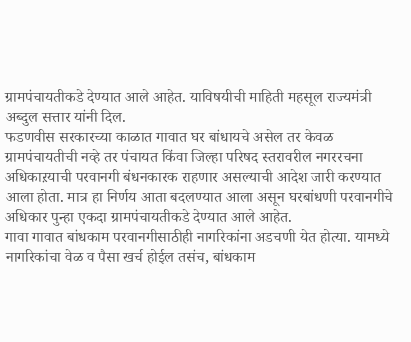ग्रामपंचायतीकडे देण्यात आले आहेत. याविषयीची माहिती महसूल राज्यमंत्री अब्दुल सत्तार यांनी दिल.
फडणवीस सरकारच्या काळात गावात घर बांधायचे असेल तर केवळ ग्रामपंचायतीची नव्हे तर पंचायत किंवा जिल्हा परिषद स्तरावरील नगररचना अधिकाऱयाची परवानगी बंधनकारक राहणार असल्याची आदेश जारी करण्यात आला होता. मात्र हा निर्णय आता बदलण्यात आला असून घरबांधणी परवानगीचे अधिकार पुन्हा एकदा ग्रामपंचायतीकडे देण्यात आले आहेत.
गावा गावात बांधकाम परवानगीसाठीही नागरिकांना अडचणी येत होत्या. यामध्ये नागरिकांचा वेळ व पैसा खर्च होईल तसंच, बांधकाम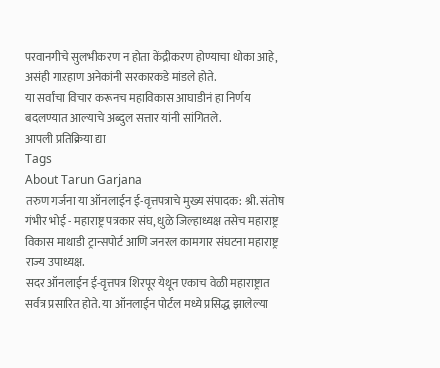परवानगीचे सुलभीकरण न होता केंद्रीकरण होण्याचा धोका आहे, असंही गाऱहाण अनेकांनी सरकारकडे मांडले होते.
या सर्वांचा विचार करूनच महाविकास आघाडीनं हा निर्णय बदलण्यात आल्याचे अब्दुल सत्तार यांनी सांगितले.
आपली प्रतिक्रिया द्या
Tags
About Tarun Garjana
तरुण गर्जना या ऑनलाईन ई-वृत्तपत्राचे मुख्य संपादक: श्री. संतोष गंभीर भोई - महाराष्ट्र पत्रकार संघ, धुळे जिल्हाध्यक्ष तसेच महाराष्ट्र विकास माथाडी ट्रान्सपोर्ट आणि जनरल कामगार संघटना महाराष्ट्र राज्य उपाध्यक्ष.
सदर ऑनलाईन ई-वृत्तपत्र शिरपूर येथून एकाच वेळी महाराष्ट्रात सर्वत्र प्रसारित होते. या ऑनलाईन पोर्टल मध्ये प्रसिद्ध झालेल्या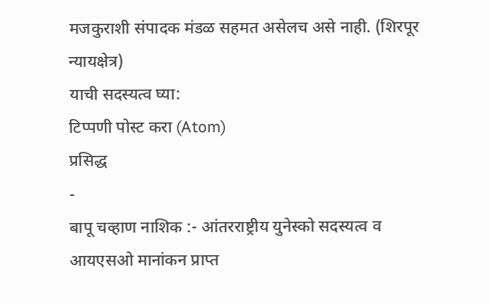मजकुराशी संपादक मंडळ सहमत असेलच असे नाही. (शिरपूर न्यायक्षेत्र)
याची सदस्यत्व घ्या:
टिप्पणी पोस्ट करा (Atom)
प्रसिद्ध
-
बापू चव्हाण नाशिक :- आंतरराष्ट्रीय युनेस्को सदस्यत्व व आयएसओ मानांकन प्राप्त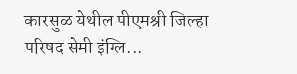कारसुळ येथील पीएमश्री जिल्हा परिषद सेमी इंग्लि...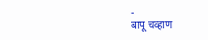-
बापू चव्हाण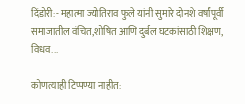दिंडोरी:- महात्मा ज्योतिराव फुले यांनी सुमारे दोनशे वर्षांपूर्वी समाजातील वंचित,शोषित आणि दुर्बल घटकांसाठी शिक्षण, विधव...

कोणत्याही टिप्पण्या नाहीत: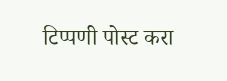टिप्पणी पोस्ट करा